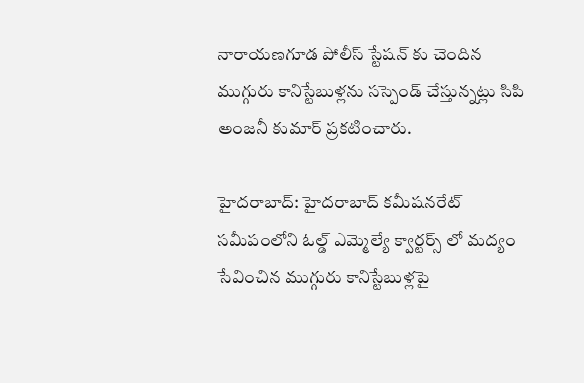నారాయణగూడ పోలీస్ స్టేషన్ కు చెందిన ముగ్గురు కానిస్టేబుళ్లను సస్పెండ్ చేస్తున్నట్లు సిపి అంజనీ కుమార్ ప్రకటించారు.

హైదరాబాద్: హైదరాబాద్ కమీషనరేట్ సమీపంలోని ఓల్డ్ ఎమ్మెల్యే క్వార్టర్స్ లో మద్యం సేవించిన ముగ్గురు కానిస్టేబుళ్లపై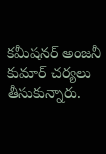కమీషనర్ అంజనీ కుమార్ చర్యలు తీసుకున్నారు.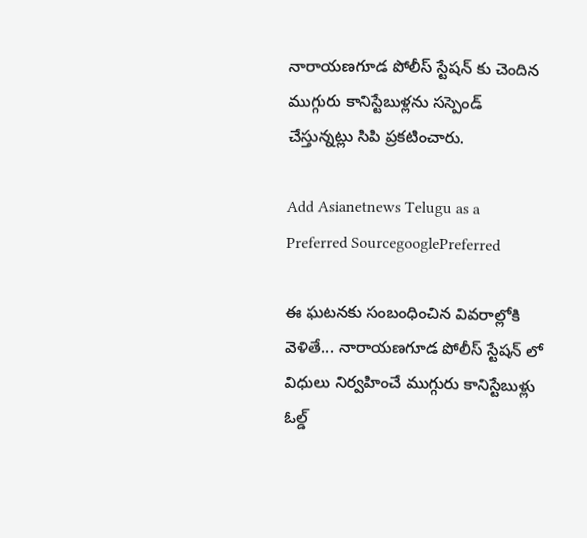నారాయణగూడ పోలీస్ స్టేషన్ కు చెందిన ముగ్గురు కానిస్టేబుళ్లను సస్పెండ్ చేస్తున్నట్లు సిపి ప్రకటించారు.

Add Asianetnews Telugu as a Preferred SourcegooglePreferred

ఈ ఘటనకు సంబంధించిన వివరాల్లోకి వెళితే... నారాయణగూడ పోలీస్ స్టేషన్ లో విధులు నిర్వహించే ముగ్గురు కానిస్టేబుళ్లు ఓల్డ్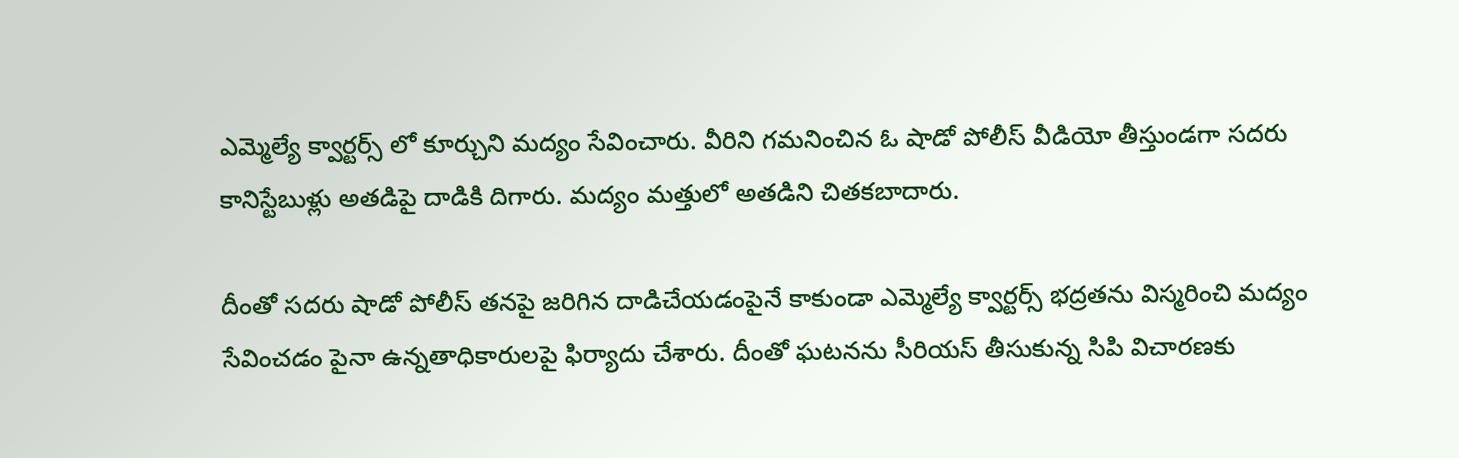ఎమ్మెల్యే క్వార్టర్స్ లో కూర్చుని మద్యం సేవించారు. వీరిని గమనించిన ఓ షాడో పోలీస్ వీడియో తీస్తుండగా సదరు కానిస్టేబుళ్లు అతడిపై దాడికి దిగారు. మద్యం మత్తులో అతడిని చితకబాదారు.

దీంతో సదరు షాడో పోలీస్ తనపై జరిగిన దాడిచేయడంపైనే కాకుండా ఎమ్మెల్యే క్వార్టర్స్ భద్రతను విస్మరించి మద్యం సేవించడం పైనా ఉన్నతాధికారులపై ఫిర్యాదు చేశారు. దీంతో ఘటనను సీరియస్ తీసుకున్న సిపి విచారణకు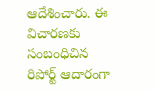ఆదేశించారు. ఈ విచారణకు సంబంధిచిన రిపోర్ట్ ఆదారంగా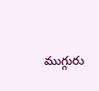ముగ్గురు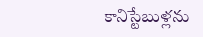కానిస్టేబుళ్లను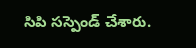సిపి సస్పెండ్ చేశారు.